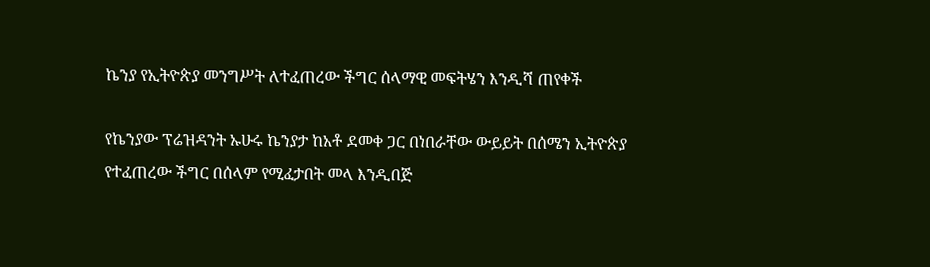ኬንያ የኢትዮጵያ መንግሥት ለተፈጠረው ችግር ሰላማዊ መፍትሄን እንዲሻ ጠየቀች

የኬንያው ፕሬዝዳንት ኡሁሩ ኬንያታ ከአቶ ደመቀ ጋር በነበራቸው ውይይት በሰሜን ኢትዮጵያ የተፈጠረው ችግር በሰላም የሚፈታበት መላ እንዲበጅ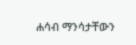ሐሳብ ማንሳታቸውን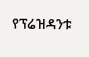የፕሬዝዳንቱ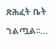ጽሕፈት ቤት ገልጧል፡፡…